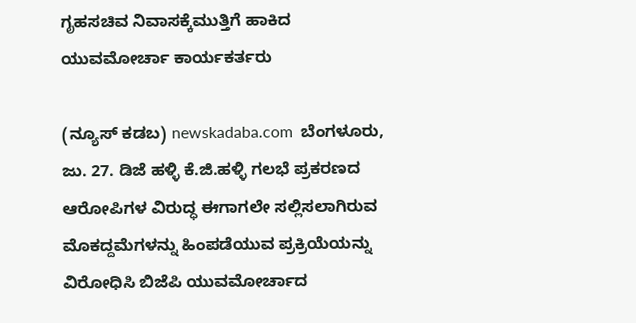ಗೃಹಸಚಿವ ನಿವಾಸಕ್ಕೆಮುತ್ತಿಗೆ ಹಾಕಿದ ಯುವಮೋರ್ಚಾ ಕಾರ್ಯಕರ್ತರು

(ನ್ಯೂಸ್ ಕಡಬ) newskadaba.com  ಬೆಂಗಳೂರು, ಜು. 27. ಡಿಜೆ ಹಳ್ಳಿ ಕೆ.ಜಿ.ಹಳ್ಳಿ ಗಲಭೆ ಪ್ರಕರಣದ ಆರೋಪಿಗಳ ವಿರುದ್ಧ ಈಗಾಗಲೇ ಸಲ್ಲಿಸಲಾಗಿರುವ  ಮೊಕದ್ದಮೆಗಳನ್ನು ಹಿಂಪಡೆಯುವ ಪ್ರಕ್ರಿಯೆಯನ್ನು ವಿರೋಧಿಸಿ ಬಿಜೆಪಿ ಯುವಮೋರ್ಚಾದ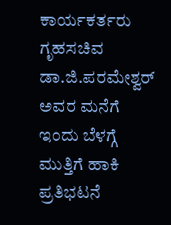ಕಾರ್ಯಕರ್ತರು ಗೃಹಸಚಿವ ಡಾ.ಜಿ.ಪರಮೇಶ್ವರ್ ಅವರ ಮನೆಗೆ ಇಂದು ಬೆಳಗ್ಗೆ ಮುತ್ತಿಗೆ ಹಾಕಿ ಪ್ರತಿಭಟನೆ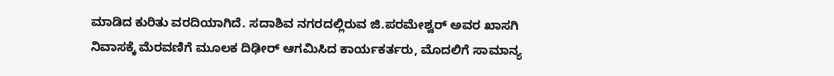ಮಾಡಿದ ಕುರಿತು ವರದಿಯಾಗಿದೆ. ಸದಾಶಿವ ನಗರದಲ್ಲಿರುವ ಜಿ.ಪರಮೇಶ್ವರ್ ಅವರ ಖಾಸಗಿ ನಿವಾಸಕ್ಕೆ ಮೆರವಣಿಗೆ ಮೂಲಕ ದಿಢೀರ್ ಆಗಮಿಸಿದ ಕಾರ್ಯಕರ್ತರು, ಮೊದಲಿಗೆ ಸಾಮಾನ್ಯ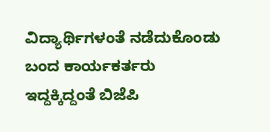ವಿದ್ಯಾರ್ಥಿಗಳಂತೆ ನಡೆದುಕೊಂಡು ಬಂದ ಕಾರ್ಯಕರ್ತರು ಇದ್ದಕ್ಕಿದ್ದಂತೆ ಬಿಜೆಪಿ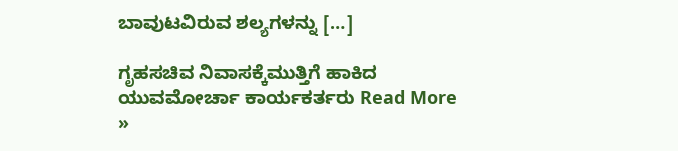ಬಾವುಟವಿರುವ ಶಲ್ಯಗಳನ್ನು […]

ಗೃಹಸಚಿವ ನಿವಾಸಕ್ಕೆಮುತ್ತಿಗೆ ಹಾಕಿದ ಯುವಮೋರ್ಚಾ ಕಾರ್ಯಕರ್ತರು Read More »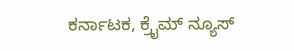ಕರ್ನಾಟಕ, ಕ್ರೈಮ್ ನ್ಯೂಸ್